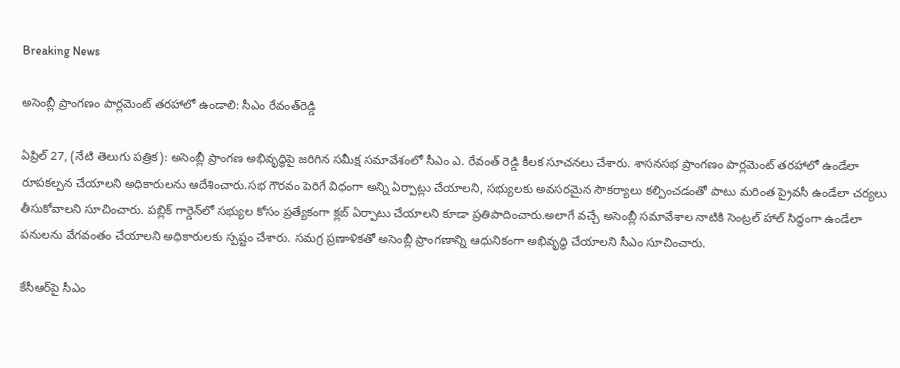Breaking News

అసెంబ్లీ ప్రాంగణం పార్లమెంట్‌ తరహాలో ఉండాలి: సీఎం రేవంత్‌రెడ్డి

ఏప్రిల్ 27, (నేటి తెలుగు పత్రిక): అసెంబ్లీ ప్రాంగణ అభివృద్ధిపై జరిగిన సమీక్ష సమావేశంలో సీఎం ఎ. రేవంత్ రెడ్డి కీలక సూచనలు చేశారు. శాసనసభ ప్రాంగణం పార్లమెంట్‌ తరహాలో ఉండేలా రూపకల్పన చేయాలని అధికారులను ఆదేశించారు.సభ గౌరవం పెరిగే విధంగా అన్ని ఏర్పాట్లు చేయాలని, సభ్యులకు అవసరమైన సౌకర్యాలు కల్పించడంతో పాటు మరింత ప్రైవసీ ఉండేలా చర్యలు తీసుకోవాలని సూచించారు. పబ్లిక్ గార్డెన్‌లో సభ్యుల కోసం ప్రత్యేకంగా క్లబ్ ఏర్పాటు చేయాలని కూడా ప్రతిపాదించారు.అలాగే వచ్చే అసెంబ్లీ సమావేశాల నాటికి సెంట్రల్ హాల్ సిద్ధంగా ఉండేలా పనులను వేగవంతం చేయాలని అధికారులకు స్పష్టం చేశారు. సమగ్ర ప్రణాళికతో అసెంబ్లీ ప్రాంగణాన్ని ఆధునికంగా అభివృద్ధి చేయాలని సీఎం సూచించారు.

కేసీఆర్‌పై సీఎం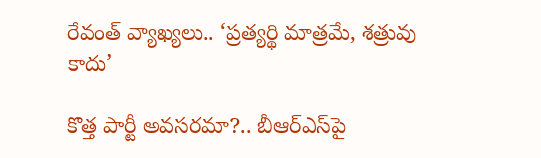రేవంత్ వ్యాఖ్యలు.. ‘ప్రత్యర్థి మాత్రమే, శత్రువు కాదు’

కొత్త పార్టీ అవసరమా?.. బీఆర్‌ఎస్‌పై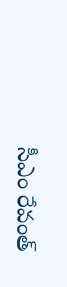సీఎం రేవంత్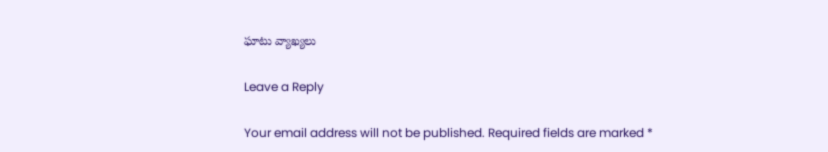ఘాటు వ్యాఖ్యలు

Leave a Reply

Your email address will not be published. Required fields are marked *